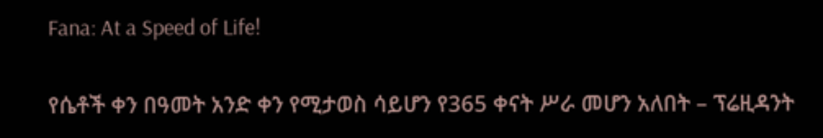Fana: At a Speed of Life!

የሴቶች ቀን በዓመት አንድ ቀን የሚታወስ ሳይሆን የ365 ቀናት ሥራ መሆን አለበት – ፕሬዚዳንት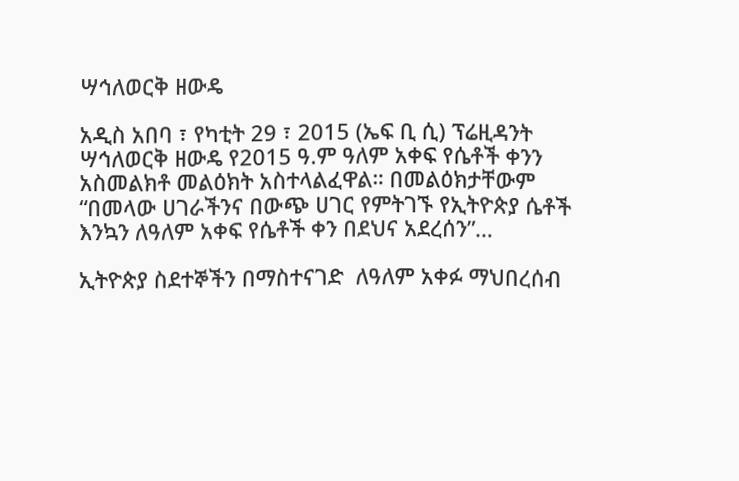ሣኅለወርቅ ዘውዴ

አዲስ አበባ ፣ የካቲት 29 ፣ 2015 (ኤፍ ቢ ሲ) ፕሬዚዳንት ሣኅለወርቅ ዘውዴ የ2015 ዓ.ም ዓለም አቀፍ የሴቶች ቀንን አስመልክቶ መልዕክት አስተላልፈዋል። በመልዕክታቸውም “በመላው ሀገራችንና በውጭ ሀገር የምትገኙ የኢትዮጵያ ሴቶች እንኳን ለዓለም አቀፍ የሴቶች ቀን በደህና አደረሰን”…

ኢትዮጵያ ስደተኞችን በማስተናገድ  ለዓለም አቀፉ ማህበረሰብ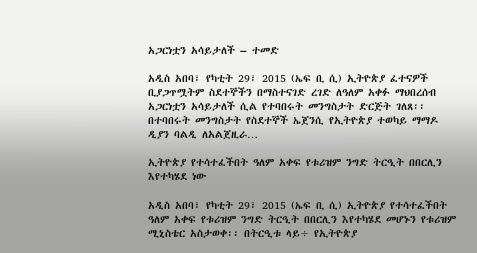አጋርነቷን አሳይታለች – ተመድ

አዲስ አበባ፣ የካቲት 29፣ 2015 (ኤፍ ቢ ሲ) ኢትዮጵያ ፈተናዎች ቢያጋጥሟትም ስደተኞችን በማስተናገድ ረገድ ለዓለም አቀፉ ማህበረሰብ አጋርነቷን አሳይታለች ሲል የተባበሩት መንግስታት ድርጅት ገለጸ፡፡ በተባበሩት መንግስታት የስደተኞች ኤጀንሲ የኢትዮጵያ ተወካይ ማማዶ ዲያን ባልዲ ለአልጀዚራ…

ኢትዮጵያ የተሳተፈችበት ዓለም አቀፍ የቱሪዝም ንግድ ትርዒት በበርሊን እየተካሄደ ነው

አዲስ አበባ፣ የካቲት 29፣ 2015 (ኤፍ ቢ ሲ) ኢትዮጵያ የተሳተፈችበት ዓለም አቀፍ የቱሪዝም ንግድ ትርዒት በበርሊን እየተካሄደ መሆኑን የቱሪዝም ሚኒስቴር አስታወቀ፡፡ በትርዒቱ ላይ÷ የኢትዮጵያ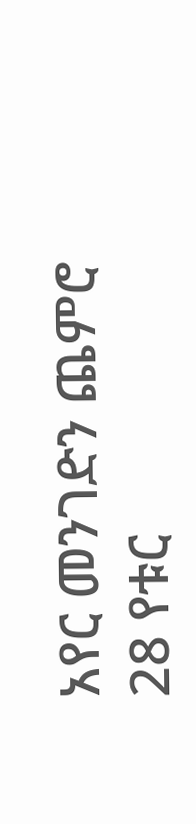አየር መንገድን ጨምሮ 28 የቱር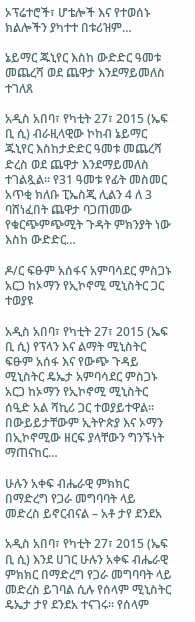ኦፕሬተሮች፣ ሆቴሎች እና የተወሰኑ ክልሎችን ያካተተ በቱሪዝም…

ኔይማር ጁኒየር እስከ ውድድር ዓመቱ መጨረሻ ወደ ጨዋታ እንደማይመለስ ተገለጸ

አዲስ አበባ፣ የካቲት 27፣ 2015 (ኤፍ ቢ ሲ) ብራዚላዊው ኮከብ ኔይማር ጁኒየር እስከታድድር ዓመቱ መጨረሻ ድረስ ወደ ጨዋታ እንደማይመለስ ተገልጿል፡፡ የ31 ዓመቱ የፊት መስመር አጥቂ ክለቡ ፒኤስጂ ሊልን 4 ለ 3 ባሸነፈበት ጨዋታ ባጋጠመው የቁርጭምጭሚት ጉዳት ምክንያት ነው እስከ ውድድር…

ዶ/ር ፍፁም አሰፋና አምባሳደር ምስጋኑ አርጋ ከኦማን የኢኮኖሚ ሚኒስትር ጋር ተወያዩ

አዲስ አበባ፣ የካቲት 27፣ 2015 (ኤፍ ቢ ሲ) የፕላን እና ልማት ሚኒስትር ፍፁም አሰፋ እና የውጭ ጉዳይ ሚኒስትር ዴኤታ አምባሳደር ምስጋኑ አርጋ ከኦማን የኢኮኖሚ ሚኒስትር ሰዒድ አል ሻኪሪ ጋር ተወያይተዋል፡፡ በውይይታቸውም ኢትዮጵያ እና ኦማን በኢኮኖሚው ዘርፍ ያላቸውን ግንኙነት  ማጠናከር…

ሁሉን አቀፍ ብሔራዊ ምክክር በማድረግ የጋራ መግባባት ላይ መድረስ ይኖርብናል – አቶ ታየ ደንደአ

አዲስ አበባ፣ የካቲት 27፣ 2015 (ኤፍ ቢ ሲ) እንደ ሀገር ሁሉን አቀፍ ብሔራዊ ምክክር በማድረግ የጋራ መግባባት ላይ መድረስ ይገባል ሲሉ የሰላም ሚኒስትር ዴኤታ ታየ ደንደአ ተናገሩ፡፡ የሰላም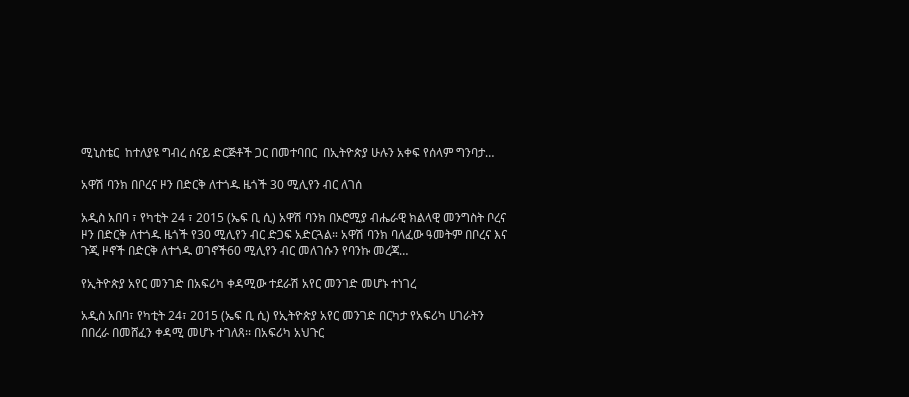ሚኒስቴር  ከተለያዩ ግብረ ሰናይ ድርጅቶች ጋር በመተባበር  በኢትዮጵያ ሁሉን አቀፍ የሰላም ግንባታ…

አዋሽ ባንክ በቦረና ዞን በድርቅ ለተጎዱ ዜጎች 30 ሚሊየን ብር ለገሰ

አዲስ አበባ ፣ የካቲት 24 ፣ 2015 (ኤፍ ቢ ሲ) አዋሽ ባንክ በኦሮሚያ ብሔራዊ ክልላዊ መንግስት ቦረና ዞን በድርቅ ለተጎዱ ዜጎች የ30 ሚሊየን ብር ድጋፍ አድርጓል። አዋሽ ባንክ ባለፈው ዓመትም በቦረና እና ጉጂ ዞኖች በድርቅ ለተጎዱ ወገኖች60 ሚሊየን ብር መለገሱን የባንኩ መረጃ…

የኢትዮጵያ አየር መንገድ በአፍሪካ ቀዳሚው ተደራሽ አየር መንገድ መሆኑ ተነገረ

አዲስ አበባ፣ የካቲት 24፣ 2015 (ኤፍ ቢ ሲ) የኢትዮጵያ አየር መንገድ በርካታ የአፍሪካ ሀገራትን በበረራ በመሸፈን ቀዳሚ መሆኑ ተገለጸ፡፡ በአፍሪካ አህጉር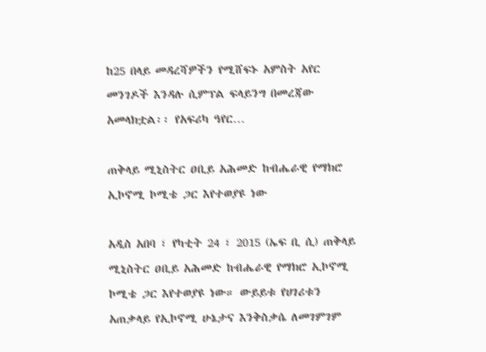ከ25 በላይ መዳረሻዎችን የሚሸፍኑ አምስት አየር መንገዶች እንዳሉ ሲምፕል ፍላይንግ በመረጃው አመላክቷል፡፡ የአፍሪካ ዓየር…

ጠቅላይ ሚኒስትር ዐቢይ አሕመድ ከብሔራዊ የማክሮ ኢኮኖሚ ኮሚቴ ጋር እየተወያዩ ነው

አዲስ አበባ ፣ የካቲት 24 ፣ 2015 (ኤፍ ቢ ሲ) ጠቅላይ ሚኒስትር ዐቢይ አሕመድ ከብሔራዊ የማክሮ ኢኮኖሚ ኮሚቴ ጋር እየተወያዩ ነው። ውይይቱ የሀገሪቱን አጠቃላይ የኢኮኖሚ ሁኔታና እንቅስቃሴ ለመገምገም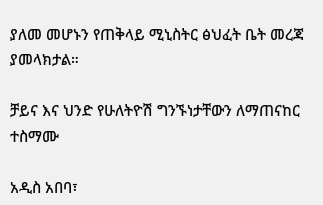ያለመ መሆኑን የጠቅላይ ሚኒስትር ፅህፈት ቤት መረጃ ያመላክታል።

ቻይና እና ህንድ የሁለትዮሽ ግንኙነታቸውን ለማጠናከር ተስማሙ

አዲስ አበባ፣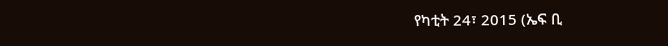የካቲት 24፣ 2015 (ኤፍ ቢ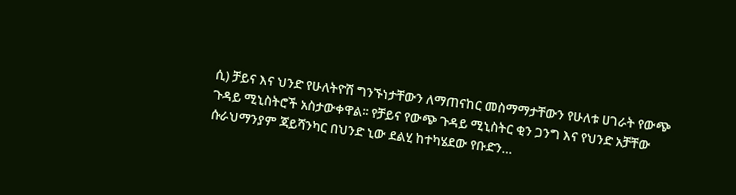ሲ) ቻይና እና ህንድ የሁለትዮሽ ግንኙነታቸውን ለማጠናከር መስማማታቸውን የሁለቱ ሀገራት የውጭ ጉዳይ ሚኒስትሮች አስታውቀዋል፡፡ የቻይና የውጭ ጉዳይ ሚኒስትር ቂን ጋንግ እና የህንድ አቻቸው ሱራህማንያም ጃይሻንካር በህንድ ኒው ደልሂ ከተካሄደው የቡድን…